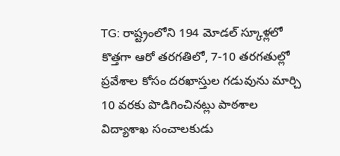TG: రాష్ట్రంలోని 194 మోడల్ స్కూళ్లలో కొత్తగా ఆరో తరగతిలో, 7-10 తరగతుల్లో ప్రవేశాల కోసం దరఖాస్తుల గడువును మార్చి 10 వరకు పొడిగించినట్లు పాఠశాల విద్యాశాఖ సంచాలకుడు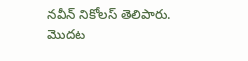నవీన్ నికోలస్ తెలిపారు. మొదట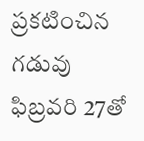ప్రకటించిన గడువు ఫిబ్రవరి 27తో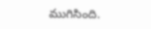ముగిసింది.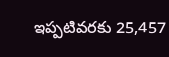ఇప్పటివరకు 25,457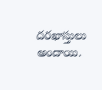దరఖాస్తులు అందాయి.